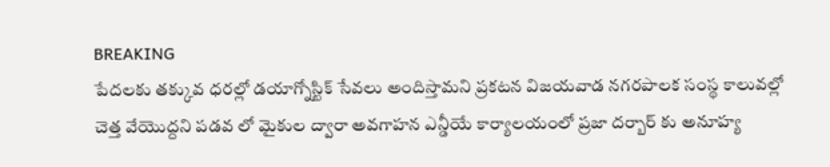BREAKING
పేదలకు తక్కువ ధరల్లో డయాగ్నోస్టిక్ సేవలు అందిస్తామని ప్రకటన విజయవాడ నగరపాలక సంస్థ కాలువల్లో చెత్త వేయొద్దని పడవ లో మైకుల ద్వారా అవగాహన ఎన్డీయే కార్యాలయంలో ప్రజా దర్బార్ కు అనూహ్య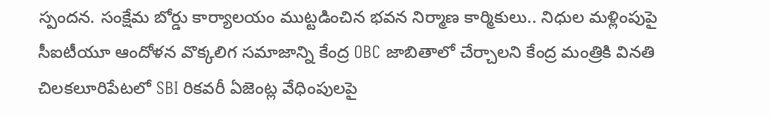స్పందన. సంక్షేమ బోర్డు కార్యాలయం ముట్టడించిన భవన నిర్మాణ కార్మికులు.. నిధుల మళ్లింపుపై సీఐటీయూ ఆందోళన వొక్కలిగ సమాజాన్ని కేంద్ర OBC జాబితాలో చేర్చాలని కేంద్ర మంత్రికి వినతి చిలకలూరిపేటలో SBI రికవరీ ఏజెంట్ల వేధింపులపై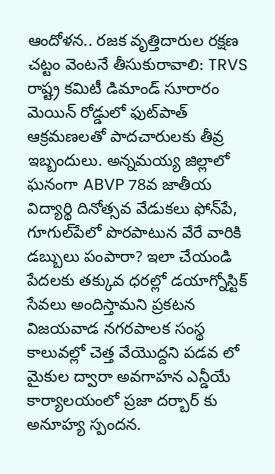ఆందోళన.. రజక వృత్తిదారుల రక్షణ చట్టం వెంటనే తీసుకురావాలి: TRVS రాష్ట్ర కమిటీ డిమాండ్ సూరారం మెయిన్ రోడ్డులో ఫుట్‌పాత్ ఆక్రమణలతో పాదచారులకు తీవ్ర ఇబ్బందులు. అన్నమయ్య జిల్లాలో ఘనంగా ABVP 78వ జాతీయ విద్యార్థి దినోత్సవ వేడుకలు ఫోన్‌పే, గూగుల్‌పేలో పొరపాటున వేరే వారికి డబ్బులు పంపారా? ఇలా చేయండి పేదలకు తక్కువ ధరల్లో డయాగ్నోస్టిక్ సేవలు అందిస్తామని ప్రకటన విజయవాడ నగరపాలక సంస్థ కాలువల్లో చెత్త వేయొద్దని పడవ లో మైకుల ద్వారా అవగాహన ఎన్డీయే కార్యాలయంలో ప్రజా దర్బార్ కు అనూహ్య స్పందన.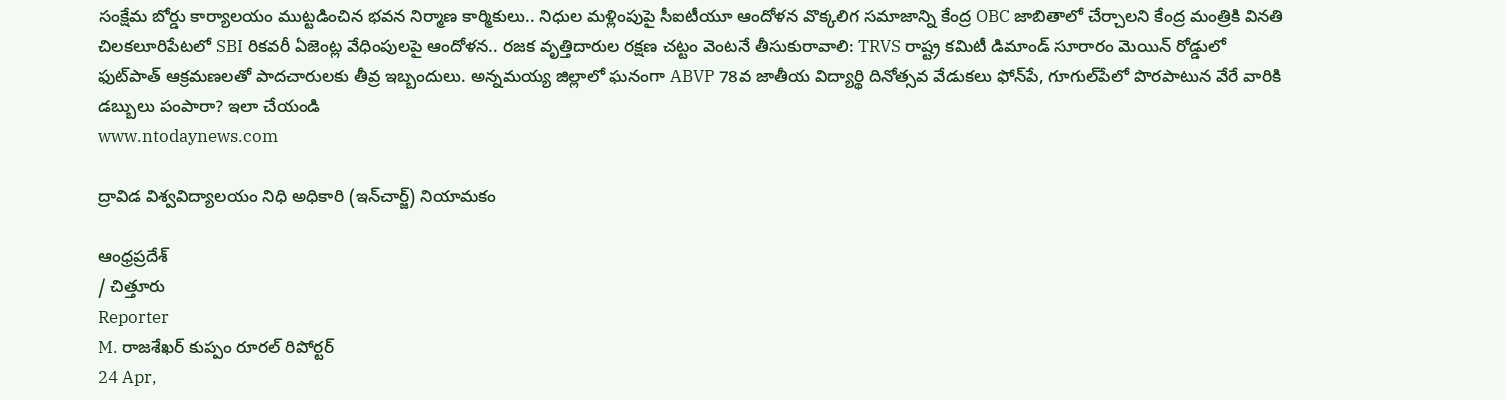సంక్షేమ బోర్డు కార్యాలయం ముట్టడించిన భవన నిర్మాణ కార్మికులు.. నిధుల మళ్లింపుపై సీఐటీయూ ఆందోళన వొక్కలిగ సమాజాన్ని కేంద్ర OBC జాబితాలో చేర్చాలని కేంద్ర మంత్రికి వినతి చిలకలూరిపేటలో SBI రికవరీ ఏజెంట్ల వేధింపులపై ఆందోళన.. రజక వృత్తిదారుల రక్షణ చట్టం వెంటనే తీసుకురావాలి: TRVS రాష్ట్ర కమిటీ డిమాండ్ సూరారం మెయిన్ రోడ్డులో ఫుట్‌పాత్ ఆక్రమణలతో పాదచారులకు తీవ్ర ఇబ్బందులు. అన్నమయ్య జిల్లాలో ఘనంగా ABVP 78వ జాతీయ విద్యార్థి దినోత్సవ వేడుకలు ఫోన్‌పే, గూగుల్‌పేలో పొరపాటున వేరే వారికి డబ్బులు పంపారా? ఇలా చేయండి
www.ntodaynews.com

ద్రావిడ విశ్వవిద్యాలయం నిధి అధికారి (ఇన్‌చార్జ్) నియామకం

ఆంధ్రప్రదేశ్
/ చిత్తూరు
Reporter
M. రాజశేఖర్ కుప్పం రూరల్ రిపోర్టర్
24 Apr,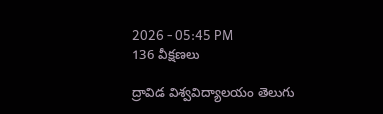2026 - 05:45 PM
136 వీక్షణలు

ద్రావిడ విశ్వవిద్యాలయం తెలుగు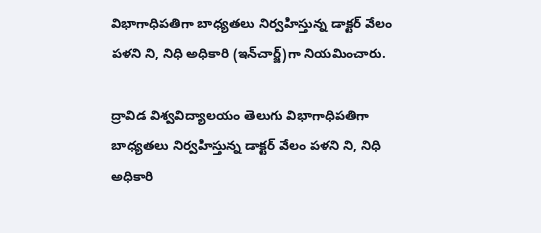విభాగాధిపతిగా బాధ్యతలు నిర్వహిస్తున్న డాక్టర్ వేలం పళని ని, నిధి అధికారి (ఇన్‌చార్జ్)గా నియమించారు.

ద్రావిడ విశ్వవిద్యాలయం తెలుగు విభాగాధిపతిగా బాధ్యతలు నిర్వహిస్తున్న డాక్టర్ వేలం పళని ని, నిధి అధికారి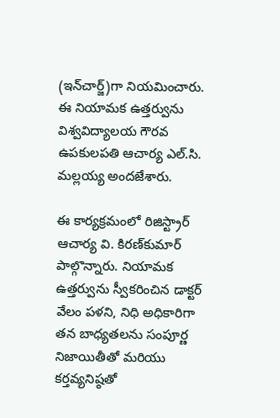(ఇన్‌చార్జ్)గా నియమించారు. ఈ నియామక ఉత్తర్వును విశ్వవిద్యాలయ గౌరవ ఉపకులపతి ఆచార్య ఎల్.సి. మల్లయ్య అందజేశారు.

ఈ కార్యక్రమంలో రిజిస్ట్రార్ ఆచార్య వి. కిరణ్‌కుమార్ పాల్గొన్నారు. నియామక ఉత్తర్వును స్వీకరించిన డాక్టర్ వేలం పళని, నిధి అధికారిగా తన బాధ్యతలను సంపూర్ణ నిజాయితీతో మరియు కర్తవ్యనిష్ఠతో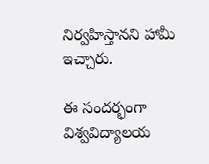నిర్వహిస్తానని హామీ ఇచ్చారు.

ఈ సందర్భంగా విశ్వవిద్యాలయ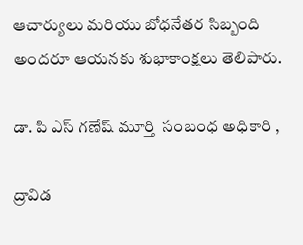ఆచార్యులు మరియు బోధనేతర సిబ్బంది అందరూ ఆయనకు శుభాకాంక్షలు తెలిపారు.

డా. పి ఎస్ గణేష్ మూర్తి  సంబంధ అధికారి ,

ద్రావిడ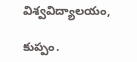విశ్వవిద్యాలయం,

కుప్పం.